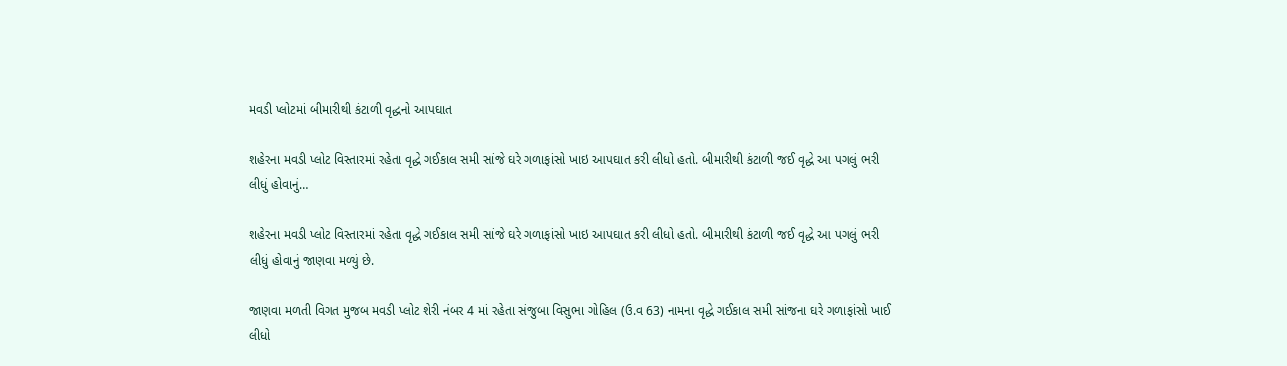મવડી પ્લોટમાં બીમારીથી કંટાળી વૃદ્ધનો આપઘાત

શહેરના મવડી પ્લોટ વિસ્તારમાં રહેતા વૃદ્ધે ગઈકાલ સમી સાંજે ઘરે ગળાફાંસો ખાઇ આપઘાત કરી લીધો હતો. બીમારીથી કંટાળી જઈ વૃદ્ધે આ પગલું ભરી લીધું હોવાનું…

શહેરના મવડી પ્લોટ વિસ્તારમાં રહેતા વૃદ્ધે ગઈકાલ સમી સાંજે ઘરે ગળાફાંસો ખાઇ આપઘાત કરી લીધો હતો. બીમારીથી કંટાળી જઈ વૃદ્ધે આ પગલું ભરી લીધું હોવાનું જાણવા મળ્યું છે.

જાણવા મળતી વિગત મુજબ મવડી પ્લોટ શેરી નંબર 4 માં રહેતા સંજુબા વિસુભા ગોહિલ (ઉ.વ 63) નામના વૃદ્ધે ગઈકાલ સમી સાંજના ઘરે ગળાફાંસો ખાઈ લીધો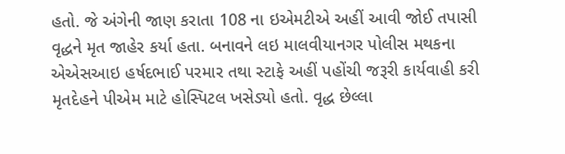હતો. જે અંગેની જાણ કરાતા 108 ના ઇએમટીએ અહીં આવી જોઈ તપાસી વૃદ્ધને મૃત જાહેર કર્યા હતા. બનાવને લઇ માલવીયાનગર પોલીસ મથકના એએસઆઇ હર્ષદભાઈ પરમાર તથા સ્ટાફે અહીં પહોંચી જરૂરી કાર્યવાહી કરી મૃતદેહને પીએમ માટે હોસ્પિટલ ખસેડ્યો હતો. વૃદ્ધ છેલ્લા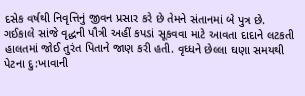દસેક વર્ષથી નિવૃત્તિનું જીવન પ્રસાર કરે છે તેમને સંતાનમાં બે પુત્ર છે. ગઈકાલે સાંજે વૃદ્ધની પૌત્રી અહીં કપડાં સૂકવવા માટે આવતા દાદાને લટકતી હાલતમાં જોઈ તુરંત પિતાને જાણ કરી હતી. વૃધ્ધને છેલ્લા ઘણા સમયથી પેટના દુ:ખાવાની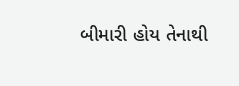બીમારી હોય તેનાથી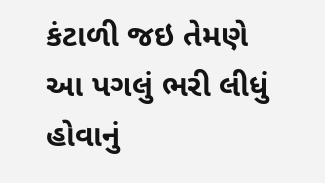કંટાળી જઇ તેમણે આ પગલું ભરી લીધું હોવાનું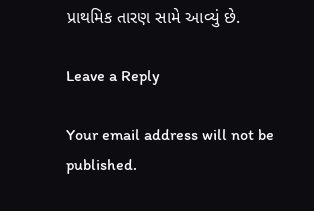પ્રાથમિક તારણ સામે આવ્યું છે.

Leave a Reply

Your email address will not be published.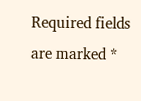Required fields are marked *